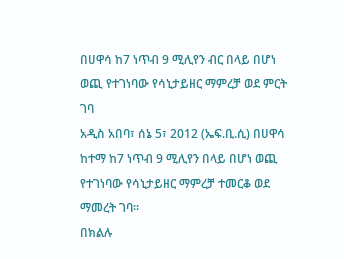በሀዋሳ ከ7 ነጥብ 9 ሚሊየን ብር በላይ በሆነ ወጪ የተገነባው የሳኒታይዘር ማምረቻ ወደ ምርት ገባ
አዲስ አበባ፣ ሰኔ 5፣ 2012 (ኤፍ.ቢ.ሲ) በሀዋሳ ከተማ ከ7 ነጥብ 9 ሚሊየን በላይ በሆነ ወጪ የተገነባው የሳኒታይዘር ማምረቻ ተመርቆ ወደ ማመረት ገባ።
በክልሉ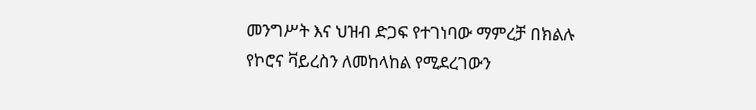መንግሥት እና ህዝብ ድጋፍ የተገነባው ማምረቻ በክልሉ የኮሮና ቫይረስን ለመከላከል የሚደረገውን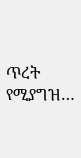ጥረት የሚያግዝ…